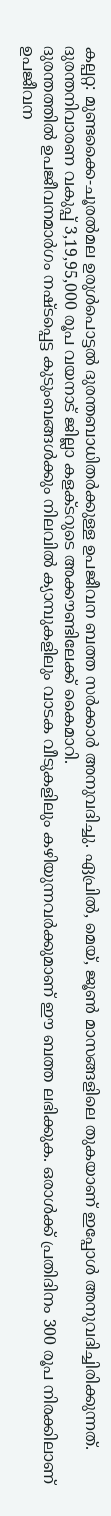കല്പറ്റ: മുണ്ടക്കൈ-ചൂരൽമല ഉരുൾപൊട്ടൽ ദുരന്തബാധിതർക്കുള്ള ഉപജീവന ബത്ത സർക്കാർ അനുവദിച്ചു. ഏപ്രിൽ, മെയ്, ജൂൺ മാസങ്ങളിലെ തുകയാണ് ഇപ്പോൾ അനുവദിച്ചിരിക്കുന്നത്. ദുരന്തനിവാരണ വകുപ്പ് 3,19,95,000 രൂപ വയനാട് ജില്ലാ കളക്ടറുടെ അക്കൗണ്ടിലേക്ക് കൈമാറി.
ദുരന്തത്തിൽ ഉപജീവനമാർഗം നഷ്ടപ്പെട്ട കുടുംബങ്ങൾക്കും നിലവിൽ ക്യാമ്പുകളിലും വാടക വീടുകളിലും കഴിയുന്നവർക്കുമാണ് ഈ ബത്ത ലഭിക്കുക. ഒരാൾക്ക് പ്രതിദിനം 300 രൂപ നിരക്കിലാണ് ഉപജീവന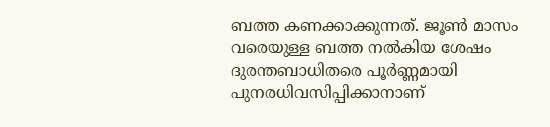ബത്ത കണക്കാക്കുന്നത്. ജൂൺ മാസം വരെയുള്ള ബത്ത നൽകിയ ശേഷം ദുരന്തബാധിതരെ പൂർണ്ണമായി പുനരധിവസിപ്പിക്കാനാണ്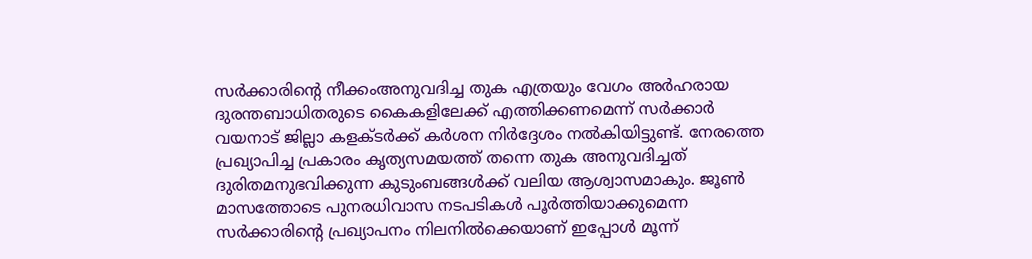സർക്കാരിന്റെ നീക്കംഅനുവദിച്ച തുക എത്രയും വേഗം അർഹരായ ദുരന്തബാധിതരുടെ കൈകളിലേക്ക് എത്തിക്കണമെന്ന് സർക്കാർ വയനാട് ജില്ലാ കളക്ടർക്ക് കർശന നിർദ്ദേശം നൽകിയിട്ടുണ്ട്. നേരത്തെ പ്രഖ്യാപിച്ച പ്രകാരം കൃത്യസമയത്ത് തന്നെ തുക അനുവദിച്ചത് ദുരിതമനുഭവിക്കുന്ന കുടുംബങ്ങൾക്ക് വലിയ ആശ്വാസമാകും. ജൂൺ മാസത്തോടെ പുനരധിവാസ നടപടികൾ പൂർത്തിയാക്കുമെന്ന സർക്കാരിന്റെ പ്രഖ്യാപനം നിലനിൽക്കെയാണ് ഇപ്പോൾ മൂന്ന്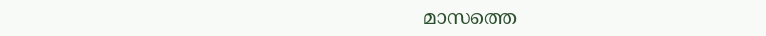മാസത്തെ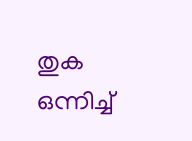തുക ഒന്നിച്ച്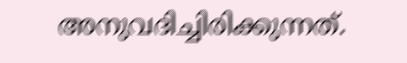അനുവദിച്ചിരിക്കുന്നത്.